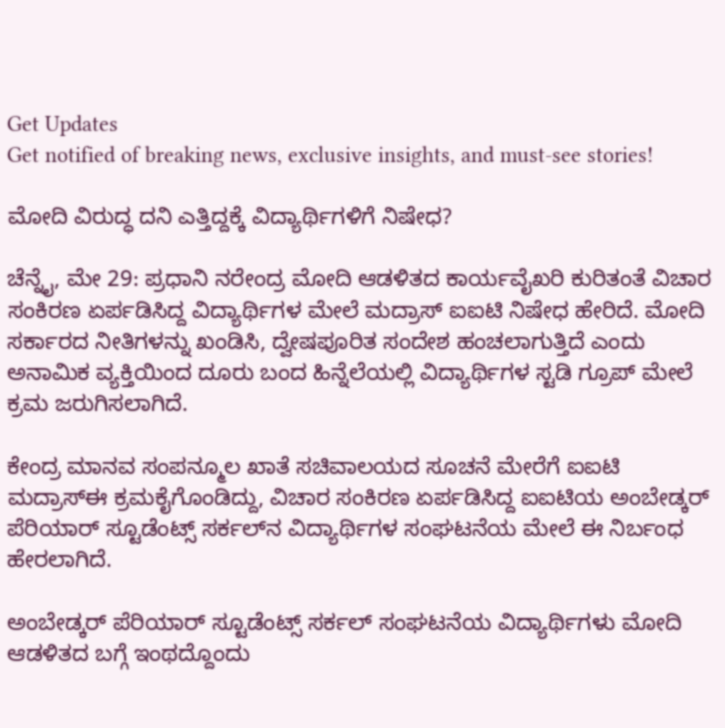Get Updates
Get notified of breaking news, exclusive insights, and must-see stories!

ಮೋದಿ ವಿರುದ್ಧ ದನಿ ಎತ್ತಿದ್ದಕ್ಕೆ ವಿದ್ಯಾರ್ಥಿಗಳಿಗೆ ನಿಷೇಧ?

ಚೆನ್ನೈ, ಮೇ 29: ಪ್ರಧಾನಿ ನರೇಂದ್ರ ಮೋದಿ ಆಡಳಿತದ ಕಾರ್ಯವೈಖರಿ ಕುರಿತಂತೆ ವಿಚಾರ ಸಂಕಿರಣ ಏರ್ಪಡಿಸಿದ್ದ ವಿದ್ಯಾರ್ಥಿಗಳ ಮೇಲೆ ಮದ್ರಾಸ್ ಐಐಟಿ ನಿಷೇಧ ಹೇರಿದೆ. ಮೋದಿ ಸರ್ಕಾರದ ನೀತಿಗಳನ್ನು ಖಂಡಿಸಿ, ದ್ವೇಷಪೂರಿತ ಸಂದೇಶ ಹಂಚಲಾಗುತ್ತಿದೆ ಎಂದು ಅನಾಮಿಕ ವ್ಯಕ್ತಿಯಿಂದ ದೂರು ಬಂದ ಹಿನ್ನೆಲೆಯಲ್ಲಿ ವಿದ್ಯಾರ್ಥಿಗಳ ಸ್ಟಡಿ ಗ್ರೂಪ್ ಮೇಲೆ ಕ್ರಮ ಜರುಗಿಸಲಾಗಿದೆ.

ಕೇಂದ್ರ ಮಾನವ ಸಂಪನ್ಮೂಲ ಖಾತೆ ಸಚಿವಾಲಯದ ಸೂಚನೆ ಮೇರೆಗೆ ಐಐಟಿ ಮದ್ರಾಸ್‌ಈ ಕ್ರಮಕೈಗೊಂಡಿದ್ದು, ವಿಚಾರ ಸಂಕಿರಣ ಏರ್ಪಡಿಸಿದ್ದ ಐಐಟಿಯ ಅಂಬೇಡ್ಕರ್ ಪೆರಿಯಾರ್ ಸ್ಟೂಡೆಂಟ್ಸ್ ಸರ್ಕಲ್‌ನ ವಿದ್ಯಾರ್ಥಿಗಳ ಸಂಘಟನೆಯ ಮೇಲೆ ಈ ನಿರ್ಬಂಧ ಹೇರಲಾಗಿದೆ.

ಅಂಬೇಡ್ಕರ್ ಪೆರಿಯಾರ್ ಸ್ಟೂಡೆಂಟ್ಸ್ ಸರ್ಕಲ್ ಸಂಘಟನೆಯ ವಿದ್ಯಾರ್ಥಿಗಳು ಮೋದಿ ಆಡಳಿತದ ಬಗ್ಗೆ ಇಂಥದ್ದೊಂದು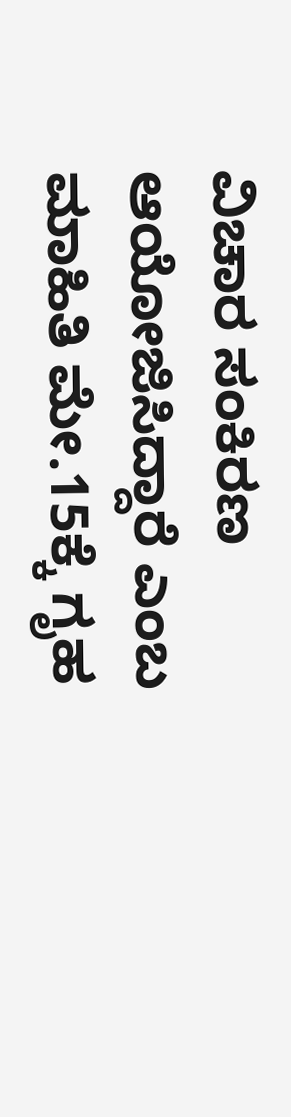ವಿಚಾರ ಸಂಕಿರಣ ಆಯೋಜಿಸಿದ್ದಾರೆ ಎಂಬ ಮಾಹಿತಿ ಮೇ.15ಕ್ಕೆ ಗೃಹ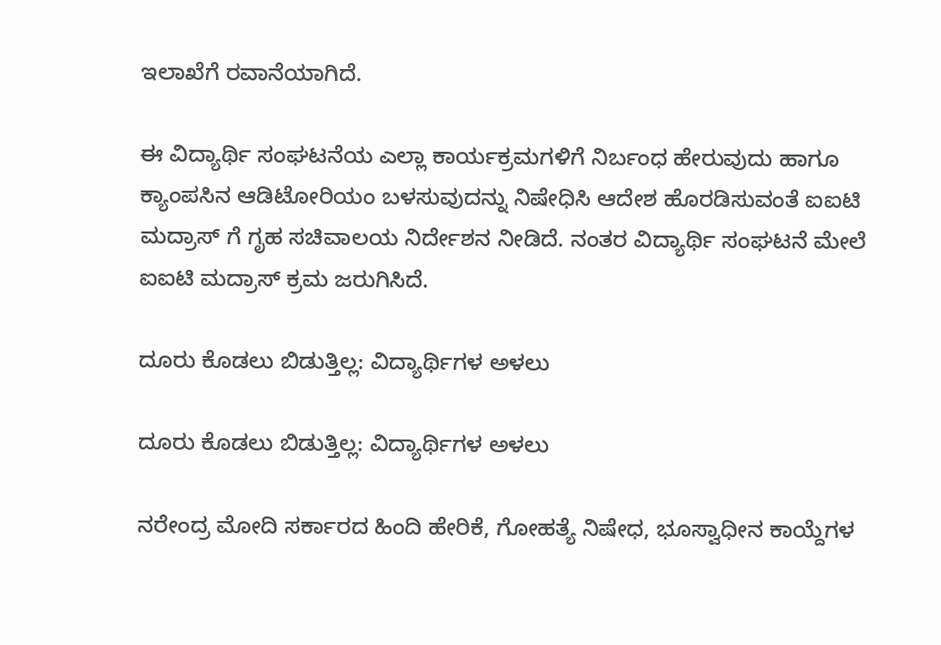ಇಲಾಖೆಗೆ ರವಾನೆಯಾಗಿದೆ.

ಈ ವಿದ್ಯಾರ್ಥಿ ಸಂಘಟನೆಯ ಎಲ್ಲಾ ಕಾರ್ಯಕ್ರಮಗಳಿಗೆ ನಿರ್ಬಂಧ ಹೇರುವುದು ಹಾಗೂ ಕ್ಯಾಂಪಸಿನ ಆಡಿಟೋರಿಯಂ ಬಳಸುವುದನ್ನು ನಿಷೇಧಿಸಿ ಆದೇಶ ಹೊರಡಿಸುವಂತೆ ಐಐಟಿ ಮದ್ರಾಸ್ ಗೆ ಗೃಹ ಸಚಿವಾಲಯ ನಿರ್ದೇಶನ ನೀಡಿದೆ. ನಂತರ ವಿದ್ಯಾರ್ಥಿ ಸಂಘಟನೆ ಮೇಲೆ ಐಐಟಿ ಮದ್ರಾಸ್ ಕ್ರಮ ಜರುಗಿಸಿದೆ.

ದೂರು ಕೊಡಲು ಬಿಡುತ್ತಿಲ್ಲ: ವಿದ್ಯಾರ್ಥಿಗಳ ಅಳಲು

ದೂರು ಕೊಡಲು ಬಿಡುತ್ತಿಲ್ಲ: ವಿದ್ಯಾರ್ಥಿಗಳ ಅಳಲು

ನರೇಂದ್ರ ಮೋದಿ ಸರ್ಕಾರದ ಹಿಂದಿ ಹೇರಿಕೆ, ಗೋಹತ್ಯೆ ನಿಷೇಧ, ಭೂಸ್ವಾಧೀನ ಕಾಯ್ದೆಗಳ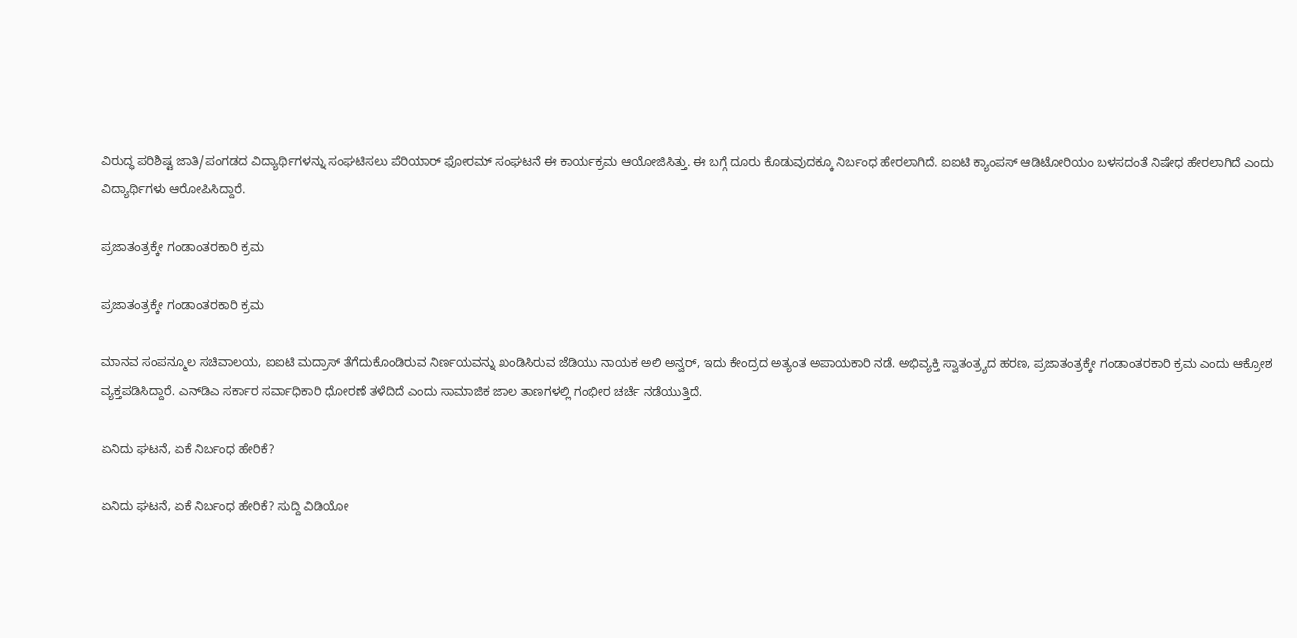ವಿರುದ್ಧ ಪರಿಶಿಷ್ಟ ಜಾತಿ/ಪಂಗಡದ ವಿದ್ಯಾರ್ಥಿಗಳನ್ನು ಸಂಘಟಿಸಲು ಪೆರಿಯಾರ್ ಫೋರಮ್ ಸಂಘಟನೆ ಈ ಕಾರ್ಯಕ್ರಮ ಆಯೋಜಿಸಿತ್ತು. ಈ ಬಗ್ಗೆ ದೂರು ಕೊಡುವುದಕ್ಕೂ ನಿರ್ಬಂಧ ಹೇರಲಾಗಿದೆ. ಐಐಟಿ ಕ್ಯಾಂಪಸ್ ಆಡಿಟೋರಿಯಂ ಬಳಸದಂತೆ ನಿಷೇಧ ಹೇರಲಾಗಿದೆ ಎಂದು ವಿದ್ಯಾರ್ಥಿಗಳು ಆರೋಪಿಸಿದ್ದಾರೆ.

ಪ್ರಜಾತಂತ್ರಕ್ಕೇ ಗಂಡಾಂತರಕಾರಿ ಕ್ರಮ

ಪ್ರಜಾತಂತ್ರಕ್ಕೇ ಗಂಡಾಂತರಕಾರಿ ಕ್ರಮ

ಮಾನವ ಸಂಪನ್ಮೂಲ ಸಚಿವಾಲಯ, ಐಐಟಿ ಮದ್ರಾಸ್ ತೆಗೆದುಕೊಂಡಿರುವ ನಿರ್ಣಯವನ್ನು ಖಂಡಿಸಿರುವ ಜೆಡಿಯು ನಾಯಕ ಅಲಿ ಅನ್ವರ್, ಇದು ಕೇಂದ್ರದ ಅತ್ಯಂತ ಅಪಾಯಕಾರಿ ನಡೆ. ಅಭಿವ್ಯಕ್ತಿ ಸ್ವಾತಂತ್ರ್ಯದ ಹರಣ, ಪ್ರಜಾತಂತ್ರಕ್ಕೇ ಗಂಡಾಂತರಕಾರಿ ಕ್ರಮ ಎಂದು ಆಕ್ರೋಶ ವ್ಯಕ್ತಪಡಿಸಿದ್ದಾರೆ. ಎನ್‌ಡಿಎ ಸರ್ಕಾರ ಸರ್ವಾಧಿಕಾರಿ ಧೋರಣೆ ತಳೆದಿದೆ ಎಂದು ಸಾಮಾಜಿಕ ಜಾಲ ತಾಣಗಳಲ್ಲಿ ಗಂಭೀರ ಚರ್ಚೆ ನಡೆಯುತ್ತಿದೆ.

ಏನಿದು ಘಟನೆ, ಏಕೆ ನಿರ್ಬಂಧ ಹೇರಿಕೆ?

ಏನಿದು ಘಟನೆ, ಏಕೆ ನಿರ್ಬಂಧ ಹೇರಿಕೆ? ಸುದ್ದಿ ವಿಡಿಯೋ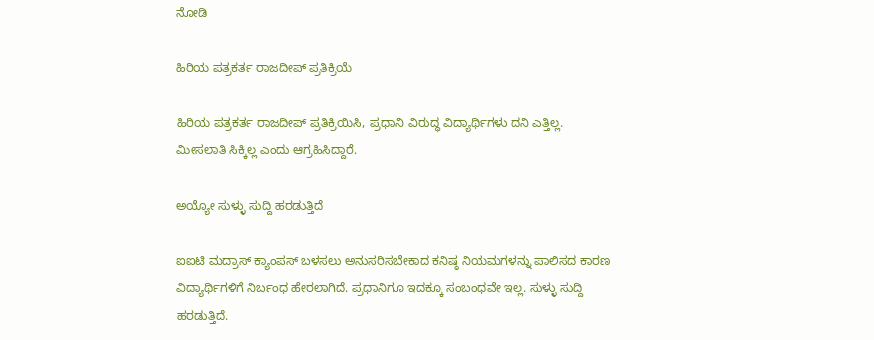ನೋಡಿ

ಹಿರಿಯ ಪತ್ರಕರ್ತ ರಾಜದೀಪ್ ಪ್ರತಿಕ್ರಿಯೆ

ಹಿರಿಯ ಪತ್ರಕರ್ತ ರಾಜದೀಪ್ ಪ್ರತಿಕ್ರಿಯಿಸಿ, ಪ್ರಧಾನಿ ವಿರುದ್ಧ ವಿದ್ಯಾರ್ಥಿಗಳು ದನಿ ಎತ್ತಿಲ್ಲ. ಮೀಸಲಾತಿ ಸಿಕ್ಕಿಲ್ಲ ಎಂದು ಆಗ್ರಹಿಸಿದ್ದಾರೆ.

ಅಯ್ಯೋ ಸುಳ್ಳು ಸುದ್ದಿ ಹರಡುತ್ತಿದೆ

ಐಐಟಿ ಮದ್ರಾಸ್ ಕ್ಯಾಂಪಸ್ ಬಳಸಲು ಅನುಸರಿಸಬೇಕಾದ ಕನಿಷ್ಠ ನಿಯಮಗಳನ್ನು ಪಾಲಿಸದ ಕಾರಣ ವಿದ್ಯಾರ್ಥಿಗಳಿಗೆ ನಿರ್ಬಂಧ ಹೇರಲಾಗಿದೆ. ಪ್ರಧಾನಿಗೂ ಇದಕ್ಕೂ ಸಂಬಂಧವೇ ಇಲ್ಲ. ಸುಳ್ಳು ಸುದ್ದಿ ಹರಡುತ್ತಿದೆ.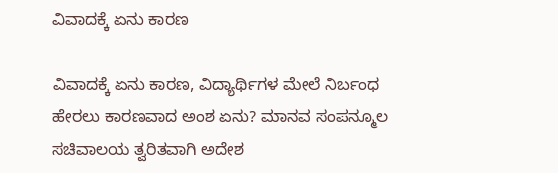ವಿವಾದಕ್ಕೆ ಏನು ಕಾರಣ

ವಿವಾದಕ್ಕೆ ಏನು ಕಾರಣ, ವಿದ್ಯಾರ್ಥಿಗಳ ಮೇಲೆ ನಿರ್ಬಂಧ ಹೇರಲು ಕಾರಣವಾದ ಅಂಶ ಏನು? ಮಾನವ ಸಂಪನ್ಮೂಲ ಸಚಿವಾಲಯ ತ್ವರಿತವಾಗಿ ಅದೇಶ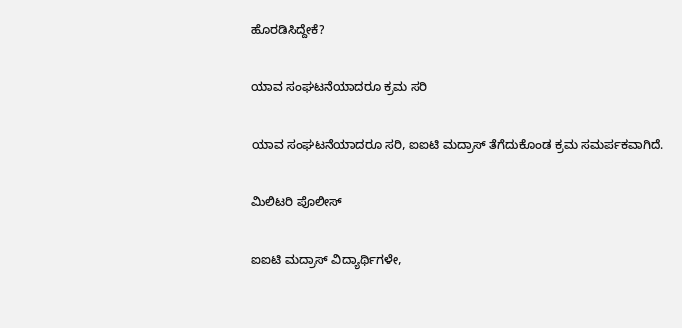ಹೊರಡಿಸಿದ್ದೇಕೆ?

ಯಾವ ಸಂಘಟನೆಯಾದರೂ ಕ್ರಮ ಸರಿ

ಯಾವ ಸಂಘಟನೆಯಾದರೂ ಸರಿ, ಐಐಟಿ ಮದ್ರಾಸ್ ತೆಗೆದುಕೊಂಡ ಕ್ರಮ ಸಮರ್ಪಕವಾಗಿದೆ.

ಮಿಲಿಟರಿ ಪೊಲೀಸ್

ಐಐಟಿ ಮದ್ರಾಸ್ ವಿದ್ಯಾರ್ಥಿಗಳೇ,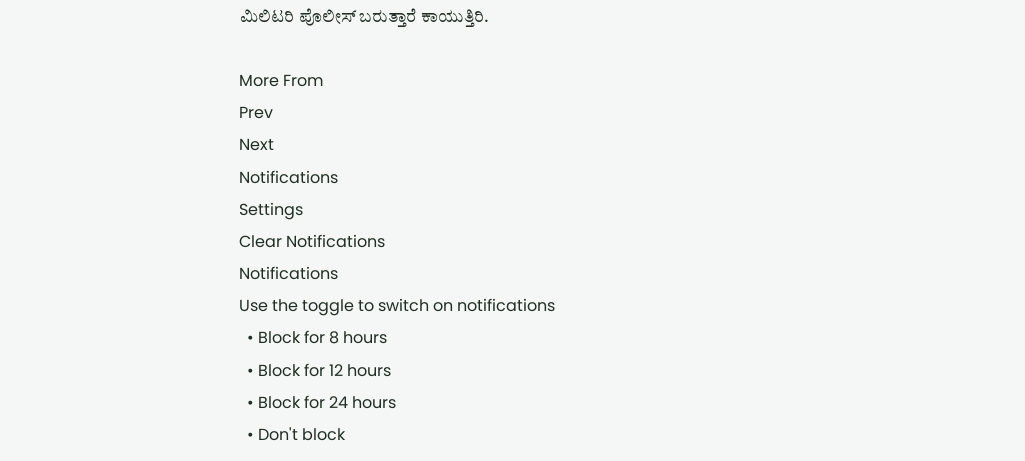ಮಿಲಿಟರಿ ಪೊಲೀಸ್ ಬರುತ್ತಾರೆ ಕಾಯುತ್ತಿರಿ.

More From
Prev
Next
Notifications
Settings
Clear Notifications
Notifications
Use the toggle to switch on notifications
  • Block for 8 hours
  • Block for 12 hours
  • Block for 24 hours
  • Don't block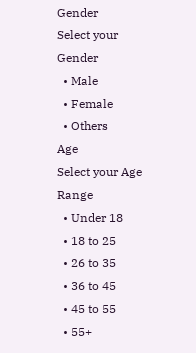Gender
Select your Gender
  • Male
  • Female
  • Others
Age
Select your Age Range
  • Under 18
  • 18 to 25
  • 26 to 35
  • 36 to 45
  • 45 to 55
  • 55+